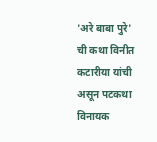'अरे बाबा पुरे' ची कथा विनीत कटारीया यांची असून पटकथा विनायक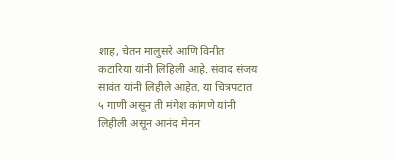शाह, चेतन मालुसरे आणि विनीत कटारिया यांनी लिहिली आहे. संवाद संजय सावंत यांनी लिहीले आहेत. या चित्रपटात ५ गाणी असून ती मंगेश कांगणे यांनी लिहीली असून आनंद मेनन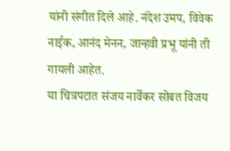यांनी संगीत दिले आहे. नंदेश उमप, विवेक नाईक, आनंद मेनन, जान्हवी प्रभू यांनी ती गायली आहेत.
या चित्रपटात संजय नार्वेकर सोबत विजय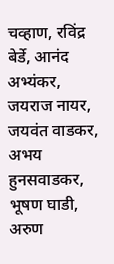चव्हाण, रविंद्र बेर्डे, आनंद अभ्यंकर, जयराज नायर, जयवंत वाडकर, अभय हुनसवाडकर, भूषण घाडी, अरुण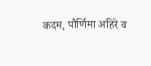कदम, पौर्णिमा अहिरे व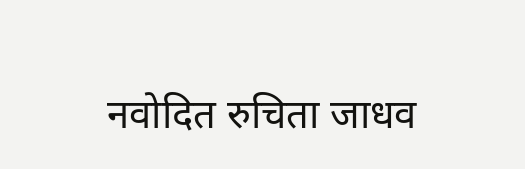नवोदित रुचिता जाधव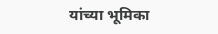यांच्या भूमिका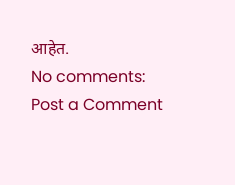आहेत.
No comments:
Post a Comment